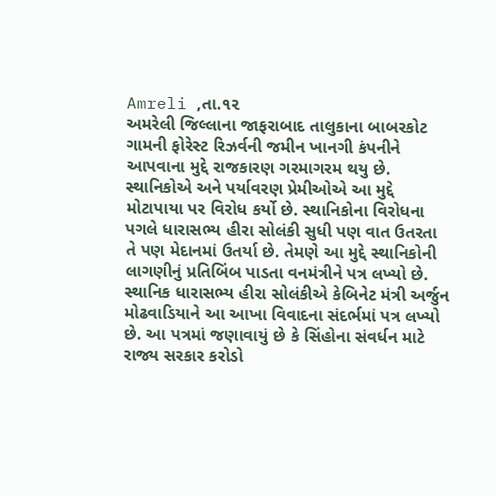Amreli ,તા.૧૨
અમરેલી જિલ્લાના જાફરાબાદ તાલુકાના બાબરકોટ ગામની ફોરેસ્ટ રિઝર્વની જમીન ખાનગી કંપનીને આપવાના મુદ્દે રાજકારણ ગરમાગરમ થયુ છે. સ્થાનિકોએ અને પર્યાવરણ પ્રેમીઓએ આ મુદ્દે મોટાપાયા પર વિરોધ કર્યો છે. સ્થાનિકોના વિરોધના પગલે ધારાસભ્ય હીરા સોલંકી સુધી પણ વાત ઉતરતા તે પણ મેદાનમાં ઉતર્યા છે. તેમણે આ મુદ્દે સ્થાનિકોની લાગણીનું પ્રતિબિંબ પાડતા વનમંત્રીને પત્ર લખ્યો છે.
સ્થાનિક ધારાસભ્ય હીરા સોલંકીએ કેબિનેટ મંત્રી અર્જુન મોઢવાડિયાને આ આખા વિવાદના સંદર્ભમાં પત્ર લખ્યો છે. આ પત્રમાં જણાવાયું છે કે સિંહોના સંવર્ધન માટે રાજ્ય સરકાર કરોડો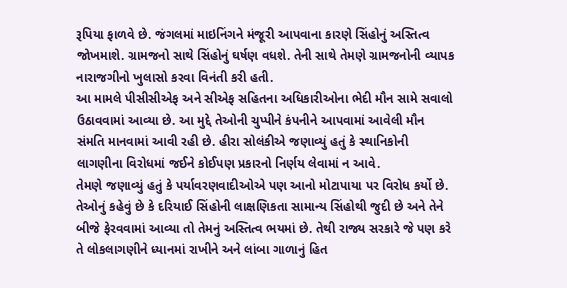રૂપિયા ફાળવે છે. જંગલમાં માઇનિંગને મંજૂરી આપવાના કારણે સિંહોનું અસ્તિત્વ જોખમાશે. ગ્રામજનો સાથે સિંહોનું ઘર્ષણ વધશે. તેની સાથે તેમણે ગ્રામજનોની વ્યાપક નારાજગીનો ખુલાસો કરવા વિનંતી કરી હતી.
આ મામલે પીસીસીએફ અને સીએફ સહિતના અધિકારીઓના ભેદી મૌન સામે સવાલો ઉઠાવવામાં આવ્યા છે. આ મુદ્દે તેઓની ચુપ્પીને કંપનીને આપવામાં આવેલી મૌન સંમતિ માનવામાં આવી રહી છે. હીરા સોલંકીએ જણાવ્યું હતું કે સ્થાનિકોની લાગણીના વિરોધમાં જઈને કોઈપણ પ્રકારનો નિર્ણય લેવામાં ન આવે.
તેમણે જણાવ્યું હતું કે પર્યાવરણવાદીઓએ પણ આનો મોટાપાયા પર વિરોધ કર્યો છે. તેઓનું કહેવું છે કે દરિયાઈ સિંહોની લાક્ષણિકતા સામાન્ય સિંહોથી જુદી છે અને તેને બીજે ફેરવવામાં આવ્યા તો તેમનું અસ્તિત્વ ભયમાં છે. તેથી રાજ્ય સરકારે જે પણ કરે તે લોકલાગણીને ધ્યાનમાં રાખીને અને લાંબા ગાળાનું હિત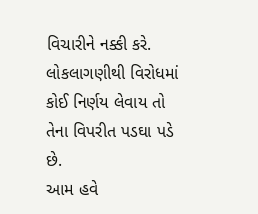વિચારીને નક્કી કરે. લોકલાગણીથી વિરોધમાં કોઈ નિર્ણય લેવાય તો તેના વિપરીત પડઘા પડે છે.
આમ હવે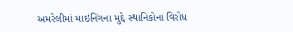અમરેલીમાં માઇનિંગના મુદ્દે સ્થાનિકોના વિરોધ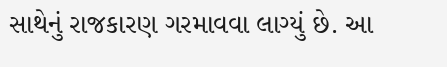સાથેનું રાજકારણ ગરમાવવા લાગ્યું છે. આ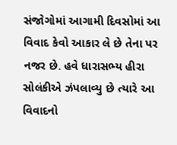સંજોગોમાં આગામી દિવસોમાં આ વિવાદ કેવો આકાર લે છે તેના પર નજર છે. હવે ધારાસભ્ય હીરા સોલંકીએ ઝંપલાવ્યુ છે ત્યારે આ વિવાદનો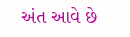અંત આવે છે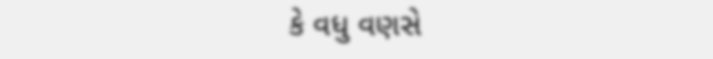કે વધુ વણસે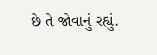છે તે જોવાનું રહ્યું.